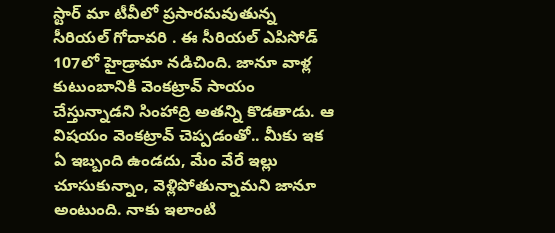స్టార్ మా టీవీలో ప్రసారమవుతున్న సీరియల్ గోదావరి . ఈ సీరియల్ ఎపిసోడ్ 107లో హైడ్రామా నడిచింది. జానూ వాళ్ల కుటుంబానికి వెంకట్రావ్ సాయం చేస్తున్నాడని సింహాద్రి అతన్ని కొడతాడు. ఆ విషయం వెంకట్రావ్ చెప్పడంతో.. మీకు ఇక ఏ ఇబ్బంది ఉండదు, మేం వేరే ఇల్లు చూసుకున్నాం, వెళ్లిపోతున్నామని జానూ అంటుంది. నాకు ఇలాంటి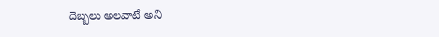దెబ్బలు అలవాటే అని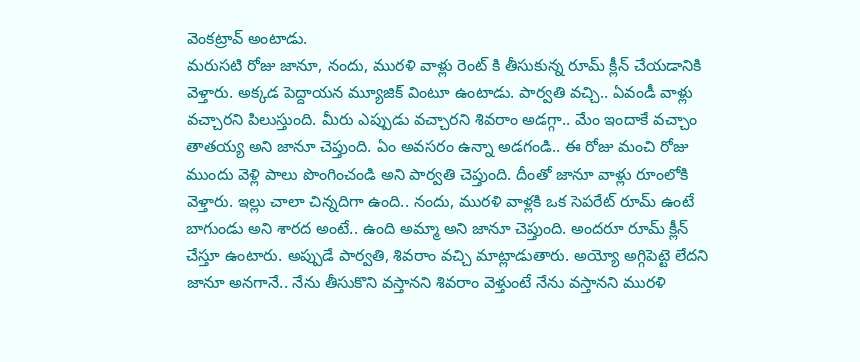వెంకట్రావ్ అంటాడు.
మరుసటి రోజు జానూ, నందు, మురళి వాళ్లు రెంట్ కి తీసుకున్న రూమ్ క్లీన్ చేయడానికి వెళ్తారు. అక్కడ పెద్దాయన మ్యూజిక్ వింటూ ఉంటాడు. పార్వతి వచ్చి.. ఏవండీ వాళ్లు వచ్చారని పిలుస్తుంది. మీరు ఎప్పుడు వచ్చారని శివరాం అడగ్గా.. మేం ఇందాకే వచ్చాం తాతయ్య అని జానూ చెప్తుంది. ఏం అవసరం ఉన్నా అడగండి.. ఈ రోజు మంచి రోజు ముందు వెళ్లి పాలు పొంగించండి అని పార్వతి చెప్తుంది. దీంతో జానూ వాళ్లు రూంలోకి వెళ్తారు. ఇల్లు చాలా చిన్నదిగా ఉంది.. నందు, మురళి వాళ్లకి ఒక సెపరేట్ రూమ్ ఉంటే బాగుండు అని శారద అంటే.. ఉంది అమ్మా అని జానూ చెప్తుంది. అందరూ రూమ్ క్లీన్ చేస్తూ ఉంటారు. అప్పుడే పార్వతి, శివరాం వచ్చి మాట్లాడుతారు. అయ్యో అగ్గిపెట్టె లేదని జానూ అనగానే.. నేను తీసుకొని వస్తానని శివరాం వెళ్తుంటే నేను వస్తానని మురళి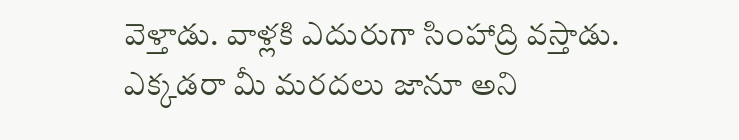వెళ్తాడు. వాళ్లకి ఎదురుగా సింహాద్రి వస్తాడు. ఎక్కడరా మీ మరదలు జానూ అని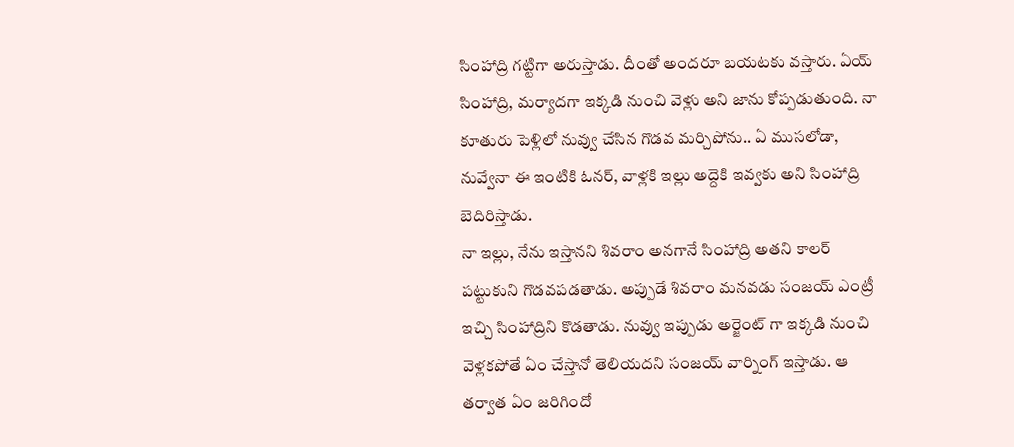సింహాద్రి గట్టిగా అరుస్తాడు. దీంతో అందరూ బయటకు వస్తారు. ఏయ్ సింహాద్రి, మర్యాదగా ఇక్కడి నుంచి వెళ్లు అని జాను కోప్పడుతుంది. నా కూతురు పెళ్లిలో నువ్వు చేసిన గొడవ మర్చిపోను.. ఏ ముసలోడా, నువ్వేనా ఈ ఇంటికి ఓనర్, వాళ్లకి ఇల్లు అద్దెకి ఇవ్వకు అని సింహాద్రి బెదిరిస్తాడు.
నా ఇల్లు, నేను ఇస్తానని శివరాం అనగానే సింహాద్రి అతని కాలర్ పట్టుకుని గొడవపడతాడు. అప్పుడే శివరాం మనవడు సంజయ్ ఎంట్రీ ఇచ్చి సింహాద్రిని కొడతాడు. నువ్వు ఇప్పుడు అర్జెంట్ గా ఇక్కడి నుంచి వెళ్లకపోతే ఏం చేస్తానో తెలియదని సంజయ్ వార్నింగ్ ఇస్తాడు. ఆ తర్వాత ఏం జరిగిందో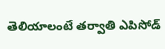తెలియాలంటే తర్వాతి ఎపిసోడ్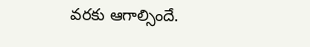వరకు ఆగాల్సిందే.